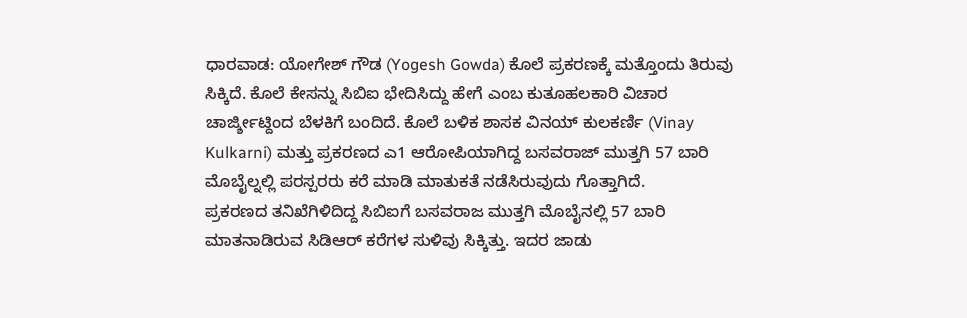ಧಾರವಾಡ: ಯೋಗೇಶ್ ಗೌಡ (Yogesh Gowda) ಕೊಲೆ ಪ್ರಕರಣಕ್ಕೆ ಮತ್ತೊಂದು ತಿರುವು ಸಿಕ್ಕಿದೆ. ಕೊಲೆ ಕೇಸನ್ನು ಸಿಬಿಐ ಭೇದಿಸಿದ್ದು ಹೇಗೆ ಎಂಬ ಕುತೂಹಲಕಾರಿ ವಿಚಾರ ಚಾರ್ಜ್ಶೀಟ್ದಿಂದ ಬೆಳಕಿಗೆ ಬಂದಿದೆ. ಕೊಲೆ ಬಳಿಕ ಶಾಸಕ ವಿನಯ್ ಕುಲಕರ್ಣಿ (Vinay Kulkarni) ಮತ್ತು ಪ್ರಕರಣದ ಎ1 ಆರೋಪಿಯಾಗಿದ್ದ ಬಸವರಾಜ್ ಮುತ್ತಗಿ 57 ಬಾರಿ ಮೊಬೈಲ್ನಲ್ಲಿ ಪರಸ್ಪರರು ಕರೆ ಮಾಡಿ ಮಾತುಕತೆ ನಡೆಸಿರುವುದು ಗೊತ್ತಾಗಿದೆ.
ಪ್ರಕರಣದ ತನಿಖೆಗಿಳಿದಿದ್ದ ಸಿಬಿಐಗೆ ಬಸವರಾಜ ಮುತ್ತಗಿ ಮೊಬೈನಲ್ಲಿ 57 ಬಾರಿ ಮಾತನಾಡಿರುವ ಸಿಡಿಆರ್ ಕರೆಗಳ ಸುಳಿವು ಸಿಕ್ಕಿತ್ತು. ಇದರ ಜಾಡು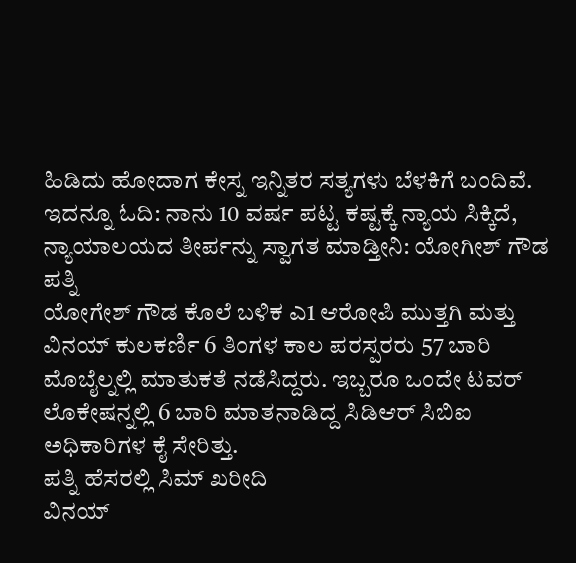ಹಿಡಿದು ಹೋದಾಗ ಕೇಸ್ನ ಇನ್ನಿತರ ಸತ್ಯಗಳು ಬೆಳಕಿಗೆ ಬಂದಿವೆ. ಇದನ್ನೂ ಓದಿ: ನಾನು 10 ವರ್ಷ ಪಟ್ಟ ಕಷ್ಟಕ್ಕೆ ನ್ಯಾಯ ಸಿಕ್ಕಿದೆ, ನ್ಯಾಯಾಲಯದ ತೀರ್ಪನ್ನು ಸ್ವಾಗತ ಮಾಡ್ತೀನಿ: ಯೋಗೀಶ್ ಗೌಡ ಪತ್ನಿ
ಯೋಗೇಶ್ ಗೌಡ ಕೊಲೆ ಬಳಿಕ ಎ1 ಆರೋಪಿ ಮುತ್ತಗಿ ಮತ್ತು ವಿನಯ್ ಕುಲಕರ್ಣಿ 6 ತಿಂಗಳ ಕಾಲ ಪರಸ್ಪರರು 57 ಬಾರಿ ಮೊಬೈಲ್ನಲ್ಲಿ ಮಾತುಕತೆ ನಡೆಸಿದ್ದರು. ಇಬ್ಬರೂ ಒಂದೇ ಟವರ್ ಲೊಕೇಷನ್ನಲ್ಲಿ 6 ಬಾರಿ ಮಾತನಾಡಿದ್ದ ಸಿಡಿಆರ್ ಸಿಬಿಐ ಅಧಿಕಾರಿಗಳ ಕೈ ಸೇರಿತ್ತು.
ಪತ್ನಿ ಹೆಸರಲ್ಲಿ ಸಿಮ್ ಖರೀದಿ
ವಿನಯ್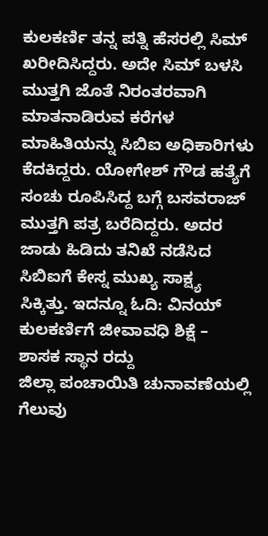ಕುಲಕರ್ಣಿ ತನ್ನ ಪತ್ನಿ ಹೆಸರಲ್ಲಿ ಸಿಮ್ ಖರೀದಿಸಿದ್ದರು. ಅದೇ ಸಿಮ್ ಬಳಸಿ ಮುತ್ತಗಿ ಜೊತೆ ನಿರಂತರವಾಗಿ ಮಾತನಾಡಿರುವ ಕರೆಗಳ ಮಾಹಿತಿಯನ್ನು ಸಿಬಿಐ ಅಧಿಕಾರಿಗಳು ಕೆದಕಿದ್ದರು. ಯೋಗೇಶ್ ಗೌಡ ಹತ್ಯೆಗೆ ಸಂಚು ರೂಪಿಸಿದ್ದ ಬಗ್ಗೆ ಬಸವರಾಜ್ ಮುತ್ತಗಿ ಪತ್ರ ಬರೆದಿದ್ದರು. ಅದರ ಜಾಡು ಹಿಡಿದು ತನಿಖೆ ನಡೆಸಿದ ಸಿಬಿಐಗೆ ಕೇಸ್ನ ಮುಖ್ಯ ಸಾಕ್ಷ್ಯ ಸಿಕ್ಕಿತ್ತು. ಇದನ್ನೂ ಓದಿ: ವಿನಯ್ ಕುಲಕರ್ಣಿಗೆ ಜೀವಾವಧಿ ಶಿಕ್ಷೆ – ಶಾಸಕ ಸ್ಥಾನ ರದ್ದು
ಜಿಲ್ಲಾ ಪಂಚಾಯಿತಿ ಚುನಾವಣೆಯಲ್ಲಿ ಗೆಲುವು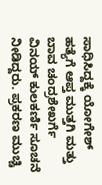ಸಾಧಿಸಿದ್ದಕ್ಕೆ ಯೋಗೇಶ್ ಹತ್ಯೆಗೆ ಆಪ್ತ ಮುತ್ತಗಿ ಮತ್ತು ಬಾವ ಚಂದ್ರಶೇಖರ್ಗೆ ವಿನಯ್ ಕುಲಕರ್ಣಿ ಸೂಚನೆ ನೀಡಿದ್ದರು. ಪ್ರಕರಣ ಮುಚ್ಚಿ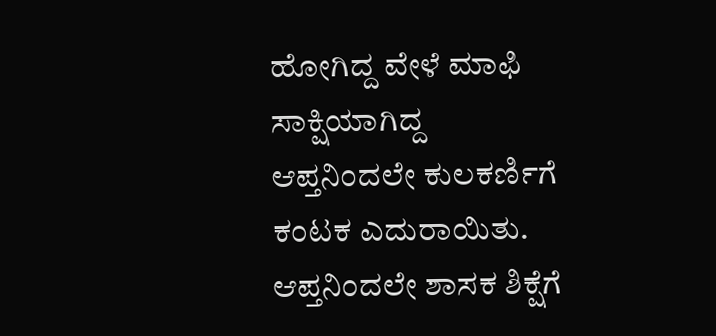ಹೋಗಿದ್ದ ವೇಳೆ ಮಾಫಿ ಸಾಕ್ಷಿಯಾಗಿದ್ದ ಆಪ್ತನಿಂದಲೇ ಕುಲಕರ್ಣಿಗೆ ಕಂಟಕ ಎದುರಾಯಿತು. ಆಪ್ತನಿಂದಲೇ ಶಾಸಕ ಶಿಕ್ಷೆಗೆ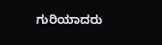ಗುರಿಯಾದರು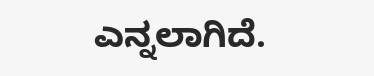ಎನ್ನಲಾಗಿದೆ.